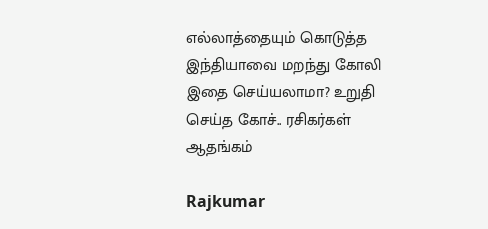எல்லாத்தையும் கொடுத்த இந்தியாவை மறந்து கோலி இதை செய்யலாமா? உறுதி செய்த கோச்.. ரசிகர்கள் ஆதங்கம்

Rajkumar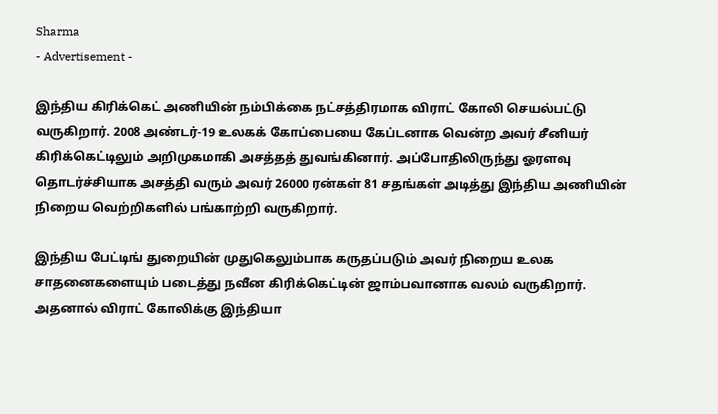Sharma
- Advertisement -

இந்திய கிரிக்கெட் அணியின் நம்பிக்கை நட்சத்திரமாக விராட் கோலி செயல்பட்டு வருகிறார். 2008 அண்டர்-19 உலகக் கோப்பையை கேப்டனாக வென்ற அவர் சீனியர் கிரிக்கெட்டிலும் அறிமுகமாகி அசத்தத் துவங்கினார். அப்போதிலிருந்து ஓரளவு தொடர்ச்சியாக அசத்தி வரும் அவர் 26000 ரன்கள் 81 சதங்கள் அடித்து இந்திய அணியின் நிறைய வெற்றிகளில் பங்காற்றி வருகிறார்.

இந்திய பேட்டிங் துறையின் முதுகெலும்பாக கருதப்படும் அவர் நிறைய உலக சாதனைகளையும் படைத்து நவீன கிரிக்கெட்டின் ஜாம்பவானாக வலம் வருகிறார். அதனால் விராட் கோலிக்கு இந்தியா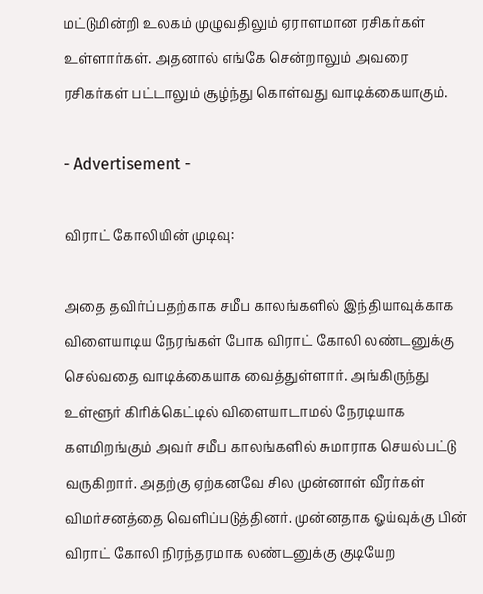மட்டுமின்றி உலகம் முழுவதிலும் ஏராளமான ரசிகர்கள் உள்ளார்கள். அதனால் எங்கே சென்றாலும் அவரை ரசிகர்கள் பட்டாலும் சூழ்ந்து கொள்வது வாடிக்கையாகும்.

- Advertisement -

விராட் கோலியின் முடிவு:

அதை தவிர்ப்பதற்காக சமீப காலங்களில் இந்தியாவுக்காக விளையாடிய நேரங்கள் போக விராட் கோலி லண்டனுக்கு செல்வதை வாடிக்கையாக வைத்துள்ளார். அங்கிருந்து உள்ளூர் கிரிக்கெட்டில் விளையாடாமல் நேரடியாக களமிறங்கும் அவர் சமீப காலங்களில் சுமாராக செயல்பட்டு வருகிறார். அதற்கு ஏற்கனவே சில முன்னாள் வீரர்கள் விமர்சனத்தை வெளிப்படுத்தினர். முன்னதாக ஓய்வுக்கு பின் விராட் கோலி நிரந்தரமாக லண்டனுக்கு குடியேற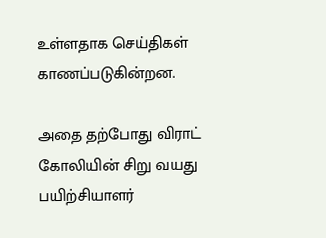உள்ளதாக செய்திகள் காணப்படுகின்றன.

அதை தற்போது விராட் கோலியின் சிறு வயது பயிற்சியாளர்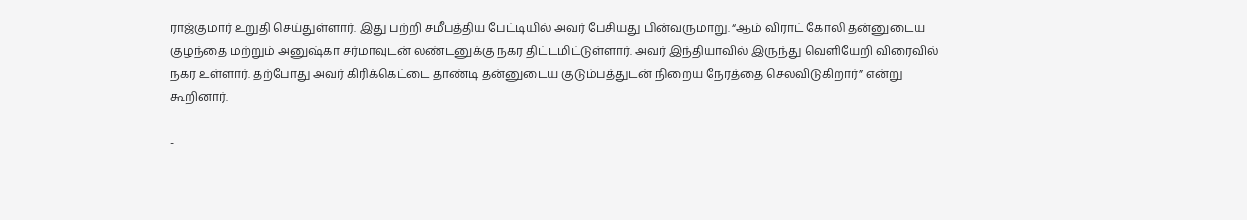ராஜ்குமார் உறுதி செய்துள்ளார். இது பற்றி சமீபத்திய பேட்டியில் அவர் பேசியது பின்வருமாறு. “ஆம் விராட் கோலி தன்னுடைய குழந்தை மற்றும் அனுஷ்கா சர்மாவுடன் லண்டனுக்கு நகர திட்டமிட்டுள்ளார். அவர் இந்தியாவில் இருந்து வெளியேறி விரைவில் நகர உள்ளார். தற்போது அவர் கிரிக்கெட்டை தாண்டி தன்னுடைய குடும்பத்துடன் நிறைய நேரத்தை செலவிடுகிறார்” என்று கூறினார்.

-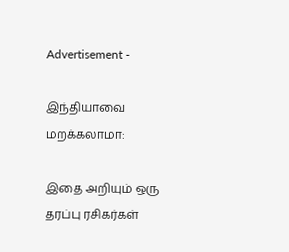Advertisement -

இந்தியாவை மறக்கலாமா:

இதை அறியும் ஒரு தரப்பு ரசிகர்கள்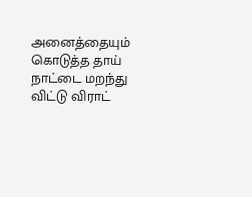அனைத்தையும் கொடுத்த தாய் நாட்டை மறந்து விட்டு விராட்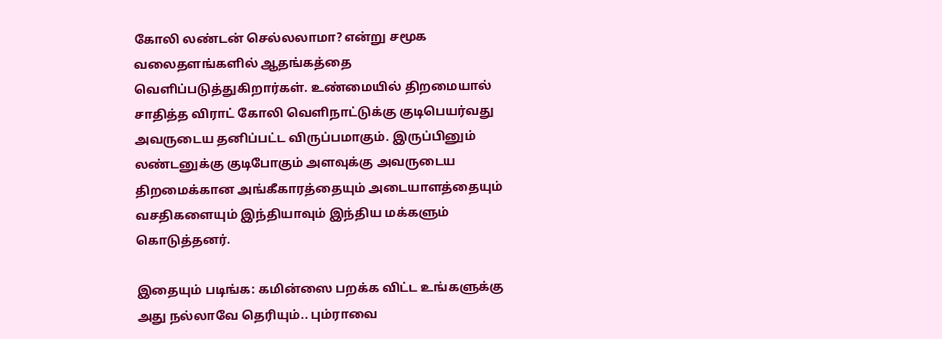கோலி லண்டன் செல்லலாமா? என்று சமூக வலைதளங்களில் ஆதங்கத்தை வெளிப்படுத்துகிறார்கள். உண்மையில் திறமையால் சாதித்த விராட் கோலி வெளிநாட்டுக்கு குடிபெயர்வது அவருடைய தனிப்பட்ட விருப்பமாகும். இருப்பினும் லண்டனுக்கு குடிபோகும் அளவுக்கு அவருடைய திறமைக்கான அங்கீகாரத்தையும் அடையாளத்தையும் வசதிகளையும் இந்தியாவும் இந்திய மக்களும் கொடுத்தனர்.

இதையும் படிங்க: கமின்ஸை பறக்க விட்ட உங்களுக்கு அது நல்லாவே தெரியும்.. பும்ராவை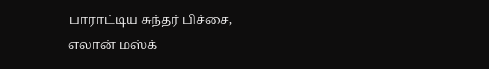பாராட்டிய சுந்தர் பிச்சை, எலான் மஸ்க்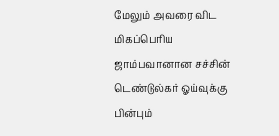மேலும் அவரை விட மிகப்பெரிய ஜாம்பவானான சச்சின் டெண்டுல்கர் ஓய்வுக்கு பின்பும்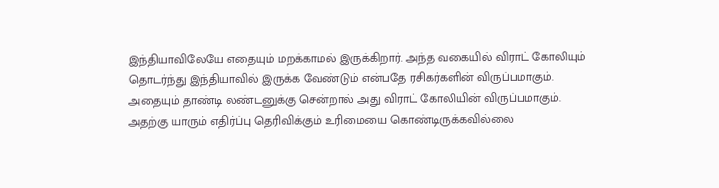இந்தியாவிலேயே எதையும் மறக்காமல் இருக்கிறார். அந்த வகையில் விராட் கோலியும் தொடர்ந்து இந்தியாவில் இருக்க வேண்டும் என்பதே ரசிகர்களின் விருப்பமாகும். அதையும் தாண்டி லண்டனுக்கு சென்றால் அது விராட் கோலியின் விருப்பமாகும். அதற்கு யாரும் எதிர்ப்பு தெரிவிக்கும் உரிமையை கொண்டிருக்கவில்லை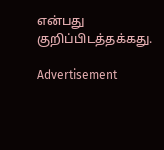என்பது குறிப்பிடத்தக்கது.

Advertisement